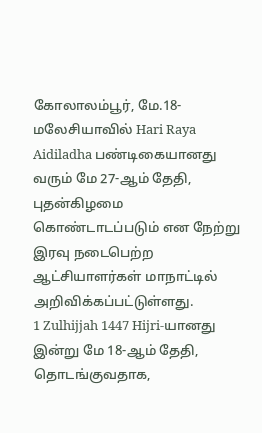கோலாலம்பூர், மே.18-
மலேசியாவில் Hari Raya Aidiladha பண்டிகையானது வரும் மே 27-ஆம் தேதி, புதன்கிழமை கொண்டாடப்படும் என நேற்று இரவு நடைபெற்ற ஆட்சியாளர்கள் மாநாட்டில் அறிவிக்கப்பட்டுள்ளது.
1 Zulhijjah 1447 Hijri-யானது இன்று மே 18-ஆம் தேதி, தொடங்குவதாக,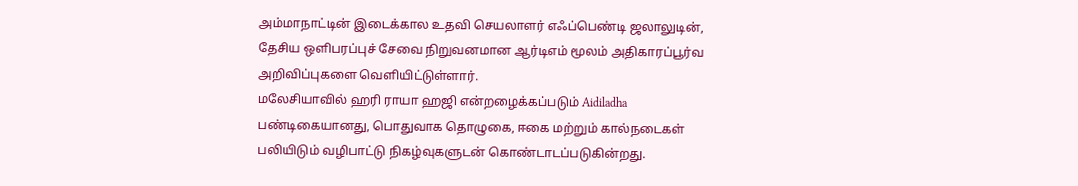அம்மாநாட்டின் இடைக்கால உதவி செயலாளர் எஃப்பெண்டி ஜலாலுடின், தேசிய ஒளிபரப்புச் சேவை நிறுவனமான ஆர்டிஎம் மூலம் அதிகாரப்பூர்வ அறிவிப்புகளை வெளியிட்டுள்ளார்.
மலேசியாவில் ஹரி ராயா ஹஜி என்றழைக்கப்படும் Aidiladha பண்டிகையானது, பொதுவாக தொழுகை, ஈகை மற்றும் கால்நடைகள் பலியிடும் வழிபாட்டு நிகழ்வுகளுடன் கொண்டாடப்படுகின்றது.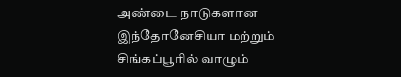அண்டை நாடுகளான இந்தோனேசியா மற்றும் சிங்கப்பூரில் வாழும்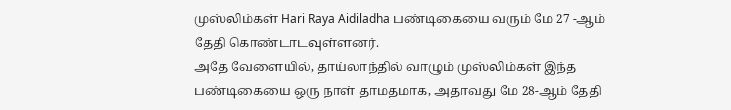முஸ்லிம்கள் Hari Raya Aidiladha பண்டிகையை வரும் மே 27 -ஆம் தேதி கொண்டாடவுள்ளனர்.
அதே வேளையில், தாய்லாந்தில் வாழும் முஸ்லிம்கள் இந்த பண்டிகையை ஒரு நாள் தாமதமாக, அதாவது மே 28-ஆம் தேதி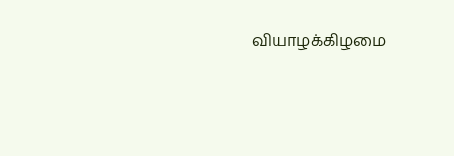வியாழக்கிழமை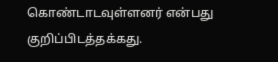கொண்டாடவுள்ளனர் என்பது குறிப்பிடத்தக்கது.